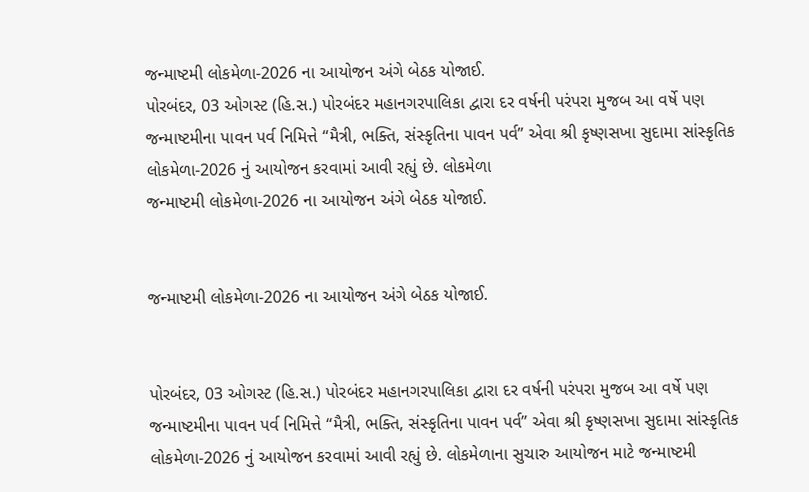જન્માષ્ટમી લોકમેળા-2026 ના આયોજન અંગે બેઠક યોજાઈ.
પોરબંદર, 03 ઓગસ્ટ (હિ.સ.) પોરબંદર મહાનગરપાલિકા દ્વારા દર વર્ષની પરંપરા મુજબ આ વર્ષે પણ જન્માષ્ટમીના પાવન પર્વ નિમિત્તે “મૈત્રી, ભક્તિ, સંસ્કૃતિના પાવન પર્વ” એવા શ્રી કૃષ્ણસખા સુદામા સાંસ્કૃતિક લોકમેળા-2026 નું આયોજન કરવામાં આવી રહ્યું છે. લોકમેળા
જન્માષ્ટમી લોકમેળા-2026 ના આયોજન અંગે બેઠક યોજાઈ.


જન્માષ્ટમી લોકમેળા-2026 ના આયોજન અંગે બેઠક યોજાઈ.


પોરબંદર, 03 ઓગસ્ટ (હિ.સ.) પોરબંદર મહાનગરપાલિકા દ્વારા દર વર્ષની પરંપરા મુજબ આ વર્ષે પણ જન્માષ્ટમીના પાવન પર્વ નિમિત્તે “મૈત્રી, ભક્તિ, સંસ્કૃતિના પાવન પર્વ” એવા શ્રી કૃષ્ણસખા સુદામા સાંસ્કૃતિક લોકમેળા-2026 નું આયોજન કરવામાં આવી રહ્યું છે. લોકમેળાના સુચારુ આયોજન માટે જન્માષ્ટમી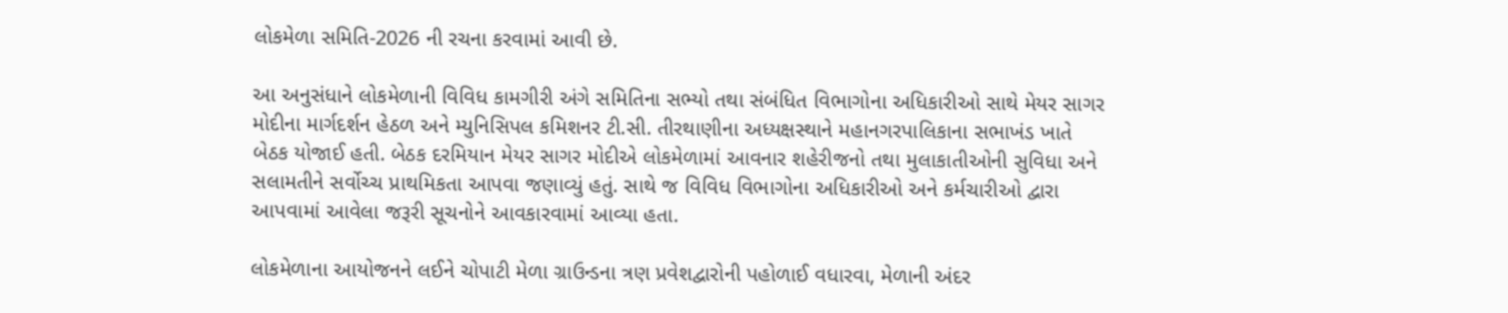લોકમેળા સમિતિ-2026 ની રચના કરવામાં આવી છે.

આ અનુસંધાને લોકમેળાની વિવિધ કામગીરી અંગે સમિતિના સભ્યો તથા સંબંધિત વિભાગોના અધિકારીઓ સાથે મેયર સાગર મોદીના માર્ગદર્શન હેઠળ અને મ્યુનિસિપલ કમિશનર ટી.સી. તીરથાણીના અધ્યક્ષસ્થાને મહાનગરપાલિકાના સભાખંડ ખાતે બેઠક યોજાઈ હતી. બેઠક દરમિયાન મેયર સાગર મોદીએ લોકમેળામાં આવનાર શહેરીજનો તથા મુલાકાતીઓની સુવિધા અને સલામતીને સર્વોચ્ચ પ્રાથમિકતા આપવા જણાવ્યું હતું. સાથે જ વિવિધ વિભાગોના અધિકારીઓ અને કર્મચારીઓ દ્વારા આપવામાં આવેલા જરૂરી સૂચનોને આવકારવામાં આવ્યા હતા.

લોકમેળાના આયોજનને લઈને ચોપાટી મેળા ગ્રાઉન્ડના ત્રણ પ્રવેશદ્વારોની પહોળાઈ વધારવા, મેળાની અંદર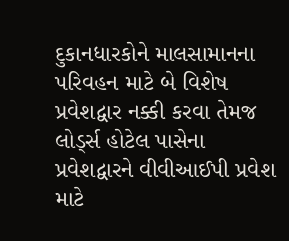દુકાનધારકોને માલસામાનના પરિવહન માટે બે વિશેષ પ્રવેશદ્વાર નક્કી કરવા તેમજ લોર્ડ્સ હોટેલ પાસેના પ્રવેશદ્વારને વીવીઆઈપી પ્રવેશ માટે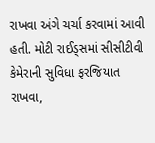રાખવા અંગે ચર્ચા કરવામાં આવી હતી. મોટી રાઈડ્સમાં સીસીટીવી કેમેરાની સુવિધા ફરજિયાત રાખવા,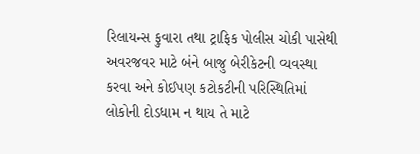રિલાયન્સ ફુવારા તથા ટ્રાફિક પોલીસ ચોકી પાસેથી અવરજવર માટે બંને બાજુ બેરીકેટની વ્યવસ્થા કરવા અને કોઈપણ કટોકટીની પરિસ્થિતિમાં લોકોની દોડધામ ન થાય તે માટે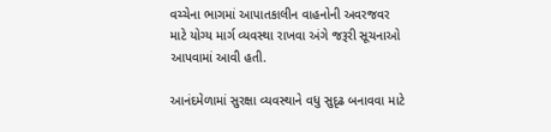વચ્ચેના ભાગમાં આપાતકાલીન વાહનોની અવરજવર માટે યોગ્ય માર્ગ વ્યવસ્થા રાખવા અંગે જરૂરી સૂચનાઓ આપવામાં આવી હતી.

આનંદમેળામાં સુરક્ષા વ્યવસ્થાને વધુ સુદૃઢ બનાવવા માટે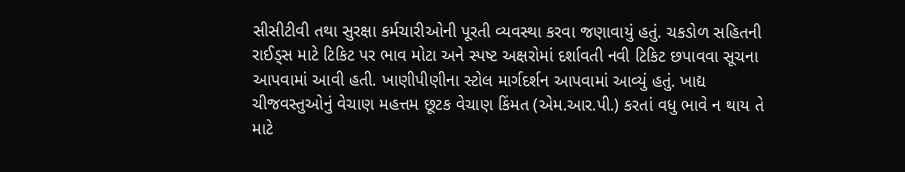સીસીટીવી તથા સુરક્ષા કર્મચારીઓની પૂરતી વ્યવસ્થા કરવા જણાવાયું હતું. ચકડોળ સહિતની રાઈડ્સ માટે ટિકિટ પર ભાવ મોટા અને સ્પષ્ટ અક્ષરોમાં દર્શાવતી નવી ટિકિટ છપાવવા સૂચના આપવામાં આવી હતી. ખાણીપીણીના સ્ટોલ માર્ગદર્શન આપવામાં આવ્યું હતું. ખાદ્ય ચીજવસ્તુઓનું વેચાણ મહત્તમ છૂટક વેચાણ કિંમત (એમ.આર.પી.) કરતાં વધુ ભાવે ન થાય તે માટે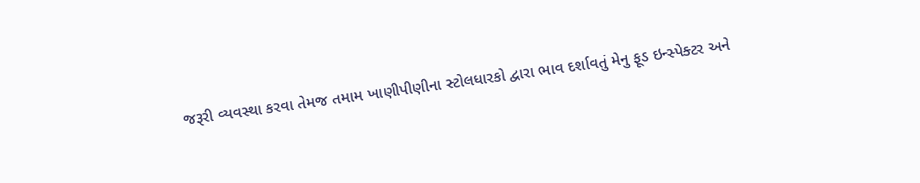જરૂરી વ્યવસ્થા કરવા તેમજ તમામ ખાણીપીણીના સ્ટોલધારકો દ્વારા ભાવ દર્શાવતું મેનુ ફૂડ ઇન્સ્પેક્ટર અને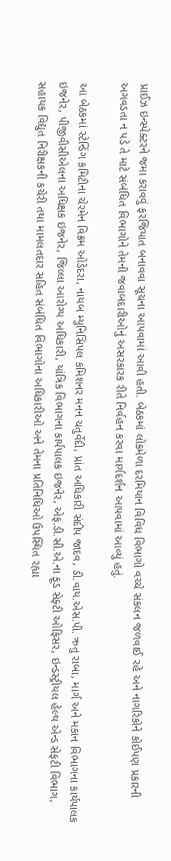પ્રાઈઝ ઇન્સ્પેક્ટરને જમા કરાવવું ફરજિયાત બનાવવા સૂચના આપવામાં આવી હતી. બેઠકમાં લોકમેળા દરમિયાન વિવિધ વિભાગો વચ્ચે સંકલન જળવાઈ રહે અને નાગરિકોને કોઈપણ પ્રકારની અગવડતા ન પડે તે માટે સંબંધિત વિભાગોને તેમની જવાબદારીઓનું અસરકારક રીતે નિર્વહન કરવા માર્ગદર્શન આપવામાં આવ્યું હતું.

આ બેઠકમાં સ્ટેન્ડિંગ કમિટીના ચેરમેન વિક્રમ ઓડેદરા, નાયબ મ્યુનિસિપલ કમિશનર મનન ચતુર્વેદી, પ્રાંત અધિકારી સંદીપ જાદવ, ડી.વાય.એસ.પી. ઋતુ રાબા, માર્ગ અને મકાન વિભાગના કાર્યપાલક ઇજનેર, પીજીવીસીએલના અધિક્ષક ઇજનેર, જિલ્લા આરોગ્ય અધિકારી, યાંત્રિક વિભાગના કાર્યપાલક ઇજનેર, એફ.ડી.સી.એ.ના ફૂડ સેફ્ટી ઓફિસર, ઇન્ડસ્ટ્રીયલ હેલ્થ એન્ડ સેફટી વિભાગ, સહાયક વિદ્યુત નિરીક્ષકની કચેરી તથા મામલતદાર સહિત સંબંધિત વિભાગોના અધિકારીઓ અને તેમના પ્રતિનિધિઓ ઉપસ્થિત રહ્યા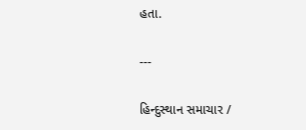હતા.

---

હિન્દુસ્થાન સમાચાર /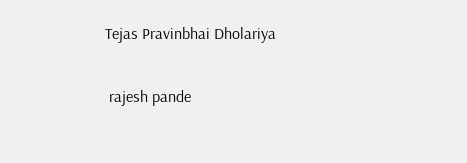Tejas Pravinbhai Dholariya


 rajesh pande